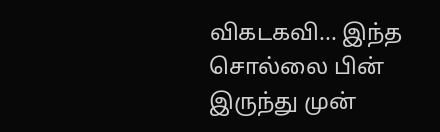விகடகவி... இந்த சொல்லை பின் இருந்து முன்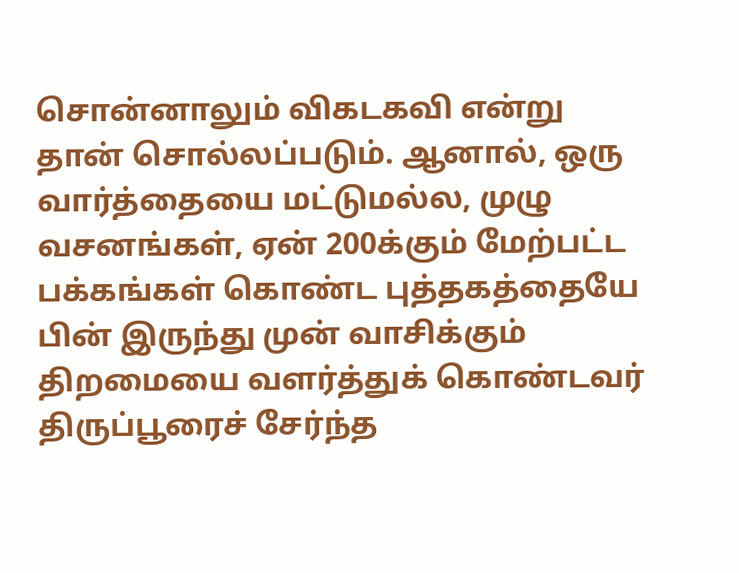சொன்னாலும் விகடகவி என்று தான் சொல்லப்படும். ஆனால், ஒரு வார்த்தையை மட்டுமல்ல, முழு வசனங்கள், ஏன் 200க்கும் மேற்பட்ட பக்கங்கள் கொண்ட புத்தகத்தையே பின் இருந்து முன் வாசிக்கும் திறமையை வளர்த்துக் கொண்டவர் திருப்பூரைச் சேர்ந்த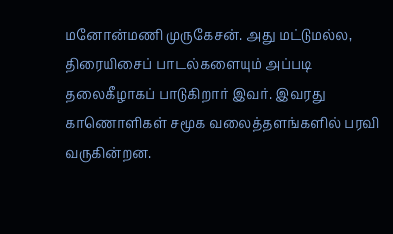மனோன்மணி முருகேசன். அது மட்டுமல்ல, திரையிசைப் பாடல்களையும் அப்படி தலைகீழாகப் பாடுகிறார் இவர். இவரது காணொளிகள் சமூக வலைத்தளங்களில் பரவி வருகின்றன.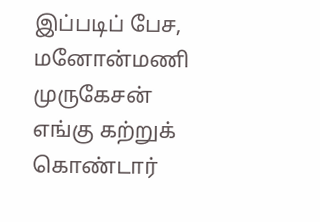இப்படிப் பேச, மனோன்மணி முருகேசன் எங்கு கற்றுக் கொண்டார்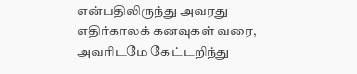என்பதிலிருந்து அவரது எதிர்காலக் கனவுகள் வரை, அவரிடமே கேட்டறிந்து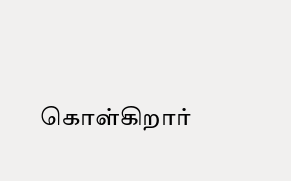கொள்கிறார்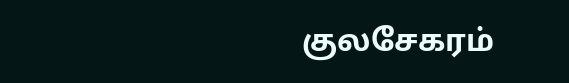குலசேகரம்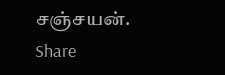சஞ்சயன்.
Share